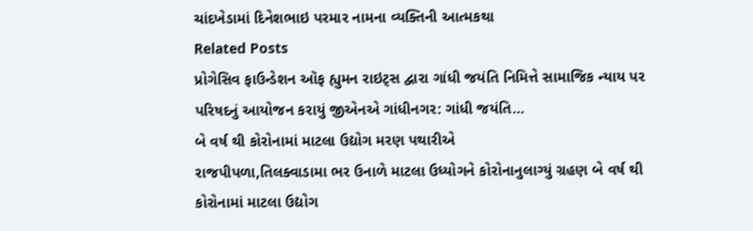ચાંદખેડામાં દિનેશભાઇ પરમાર નામના વ્યક્તિની આત્મકથા
Related Posts
પ્રોગેસિવ ફાઉન્ડેશન ઑફ હ્યુમન રાઇટ્સ દ્વારા ગાંધી જયંતિ નિમિત્તે સામાજિક ન્યાય પર પરિષદનું આયોજન કરાયું જીએનએ ગાંધીનગર: ગાંધી જયંતિ…
બે વર્ષ થી કોરોનામાં માટલા ઉદ્યોગ મરણ પથારીએ
રાજપીપળા,તિલક્વાડામા ભર ઉનાળે માટલા ઉધ્યોગને કોરોનાનુલાગ્યું ગ્રહણ બે વર્ષ થી કોરોનામાં માટલા ઉદ્યોગ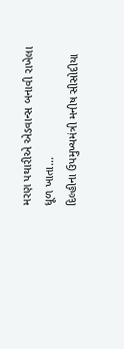મરણ પથારીએ એડવાન્સ બનાવી રાખેલા ધૂળ ખાતા…
દિલ્હીના ઉપમુખ્યમંત્રી મનીષ સીસોદીયા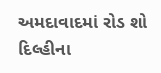અમદાવાદમાં રોડ શો
દિલ્હીના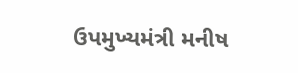ઉપમુખ્યમંત્રી મનીષ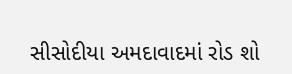સીસોદીયા અમદાવાદમાં રોડ શો